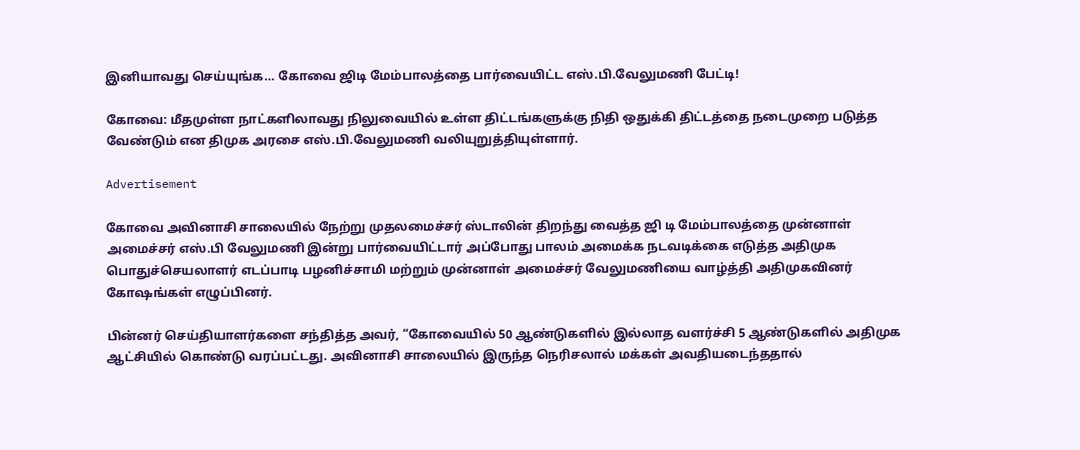இனியாவது செய்யுங்க… கோவை ஜிடி மேம்பாலத்தை பார்வையிட்ட எஸ்.பி.வேலுமணி பேட்டி!

கோவை: மீதமுள்ள நாட்களிலாவது நிலுவையில் உள்ள திட்டங்களுக்கு நிதி ஒதுக்கி திட்டத்தை நடைமுறை படுத்த வேண்டும் என திமுக அரசை எஸ்.பி.வேலுமணி வலியுறுத்தியுள்ளார்.

Advertisement

கோவை அவினாசி சாலையில் நேற்று முதலமைச்சர் ஸ்டாலின் திறந்து வைத்த ஜி டி மேம்பாலத்தை முன்னாள் அமைச்சர் எஸ்.பி வேலுமணி இன்று பார்வையிட்டார் அப்போது பாலம் அமைக்க நடவடிக்கை எடுத்த அதிமுக பொதுச்செயலாளர் எடப்பாடி பழனிச்சாமி மற்றும் முன்னாள் அமைச்சர் வேலுமணியை வாழ்த்தி அதிமுகவினர் கோஷங்கள் எழுப்பினர்.

பின்னர் செய்தியாளர்களை சந்தித்த அவர், “கோவையில் 50 ஆண்டுகளில் இல்லாத வளர்ச்சி 5 ஆண்டுகளில் அதிமுக ஆட்சியில் கொண்டு வரப்பட்டது. அவினாசி சாலையில் இருந்த நெரிசலால் மக்கள் அவதியடைந்ததால்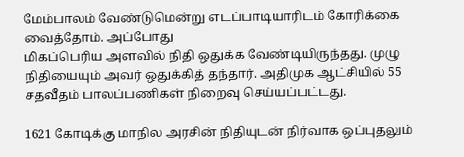மேம்பாலம் வேண்டுமென்று எடப்பாடியாரிடம் கோரிக்கை வைத்தோம். அப்போது
மிகப்பெரிய அளவில் நிதி ஒதுக்க வேண்டியிருந்தது. முழு நிதியையும் அவர் ஒதுக்கித் தந்தார். அதிமுக ஆட்சியில் 55 சதவீதம் பாலப்பணிகள் நிறைவு செய்யப்பட்டது.

1621 கோடிக்கு மாநில அரசின் நிதியுடன் நிர்வாக ஒப்புதலும்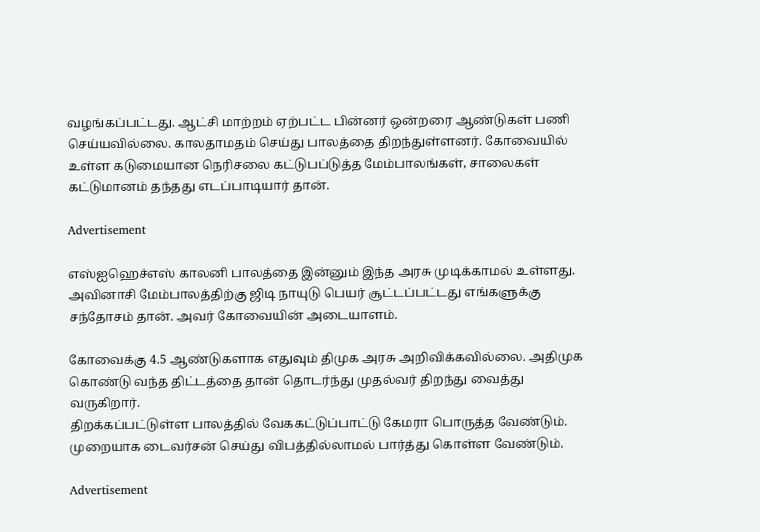வழங்கப்பட்டது. ஆட்சி மாற்றம் ஏற்பட்ட பின்னர் ஒன்றரை ஆண்டுகள் பணி செய்யவில்லை. காலதாமதம் செய்து பாலத்தை திறந்துள்ளனர். கோவையில் உள்ள கடுமையான நெரிசலை கட்டுபப்டுத்த மேம்பாலங்கள், சாலைகள் கட்டுமானம் தந்தது எடப்பாடியார் தான்.

Advertisement

எஸ்ஐஹெச்எஸ் காலனி பாலத்தை இன்னும் இந்த அரசு முடிக்காமல் உள்ளது. அவினாசி மேம்பாலத்திற்கு ஜிடி நாயுடு பெயர் சூட்டப்பட்டது எங்களுக்கு சந்தோசம் தான். அவர் கோவையின் அடையாளம்.

கோவைக்கு 4.5 ஆண்டுகளாக எதுவும் திமுக அரசு அறிவிக்கவில்லை. அதிமுக கொண்டு வந்த திட்டத்தை தான் தொடர்ந்து முதல்வர் திறந்து வைத்து வருகிறார்.
திறக்கப்பட்டுள்ள பாலத்தில் வேககட்டுப்பாட்டு கேமரா பொருத்த வேண்டும்.
முறையாக டைவர்சன் செய்து விபத்தில்லாமல் பார்த்து கொள்ள வேண்டும்.

Advertisement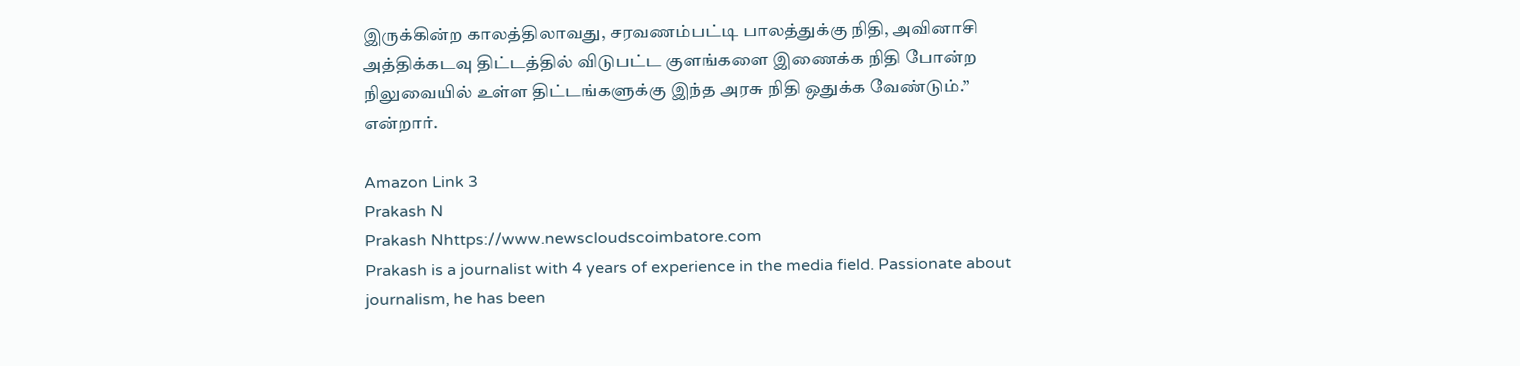இருக்கின்ற காலத்திலாவது, சரவணம்பட்டி பாலத்துக்கு நிதி, அவினாசி அத்திக்கடவு திட்டத்தில் விடுபட்ட குளங்களை இணைக்க நிதி போன்ற நிலுவையில் உள்ள திட்டங்களுக்கு இந்த அரசு நிதி ஒதுக்க வேண்டும்.” என்றார்.

Amazon Link 3
Prakash N
Prakash Nhttps://www.newscloudscoimbatore.com
Prakash is a journalist with 4 years of experience in the media field. Passionate about journalism, he has been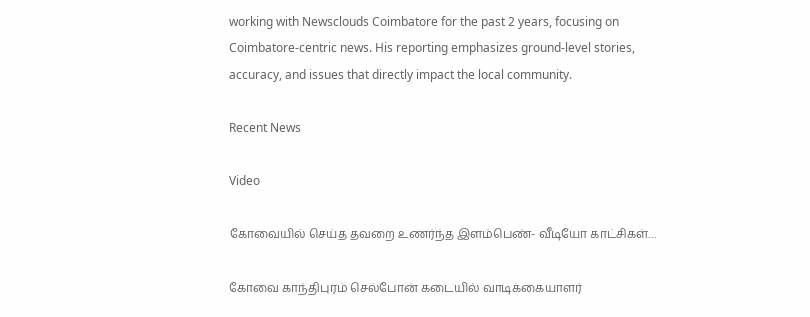working with Newsclouds Coimbatore for the past 2 years, focusing on Coimbatore-centric news. His reporting emphasizes ground-level stories, accuracy, and issues that directly impact the local community.

Recent News

Video

கோவையில் செய்த தவறை உணர்ந்த இளம்பெண்- வீடியோ காட்சிகள்…

கோவை காந்திபுரம் செல்போன் கடையில் வாடிக்கையாளர்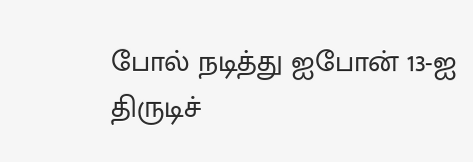போல் நடித்து ஐபோன் 13-ஐ திருடிச்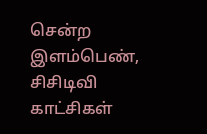சென்ற இளம்பெண், சிசிடிவி காட்சிகள்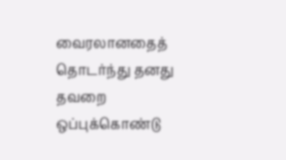வைரலானதைத் தொடர்ந்து தனது தவறை ஒப்புக்கொண்டு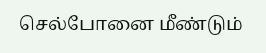செல்போனை மீண்டும்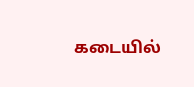கடையில்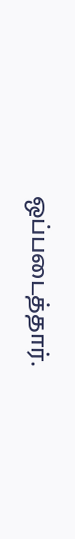ஒப்படைத்தார்.